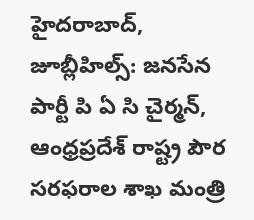హైదరాబాద్, జూబ్లీహిల్స్: జనసేన పార్టీ పి ఏ సి చైర్మన్, ఆంధ్రప్రదేశ్ రాష్ట్ర పౌర సరఫరాల శాఖ మంత్రి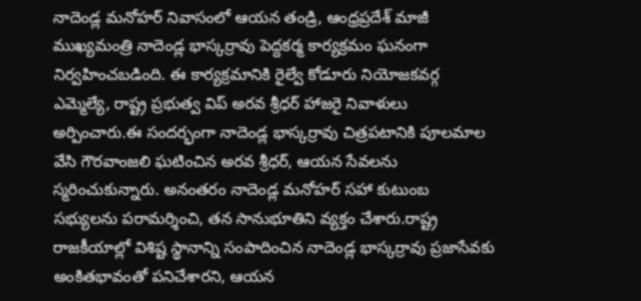నాదెండ్ల మనోహర్ నివాసంలో ఆయన తండ్రి, ఆంధ్రప్రదేశ్ మాజీ ముఖ్యమంత్రి నాదెండ్ల భాస్కర్రావు పెద్దకర్మ కార్యక్రమం ఘనంగా నిర్వహించబడింది. ఈ కార్యక్రమానికి రైల్వే కోడూరు నియోజకవర్గ ఎమ్మెల్యే, రాష్ట్ర ప్రభుత్వ విప్ అరవ శ్రీధర్ హాజరై నివాళులు అర్పించారు.ఈ సందర్భంగా నాదెండ్ల భాస్కర్రావు చిత్రపటానికి పూలమాల వేసి గౌరవాంజలి ఘటించిన అరవ శ్రీధర్, ఆయన సేవలను స్మరించుకున్నారు. అనంతరం నాదెండ్ల మనోహర్ సహా కుటుంబ సభ్యులను పరామర్శించి, తన సానుభూతిని వ్యక్తం చేశారు.రాష్ట్ర రాజకీయాల్లో విశిష్ట స్థానాన్ని సంపాదించిన నాదెండ్ల భాస్కర్రావు ప్రజాసేవకు అంకితభావంతో పనిచేశారని, ఆయన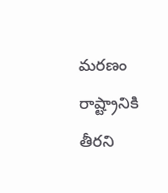మరణం రాష్ట్రానికి తీరని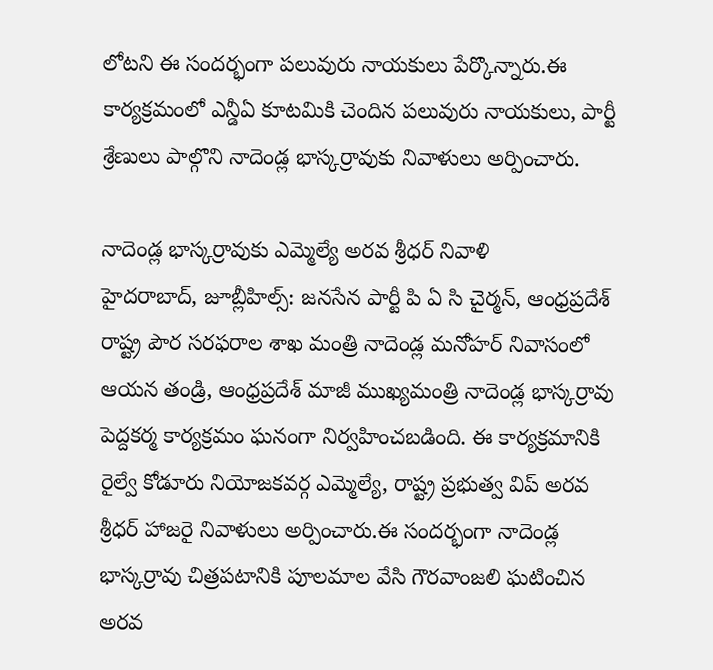లోటని ఈ సందర్భంగా పలువురు నాయకులు పేర్కొన్నారు.ఈ కార్యక్రమంలో ఎన్డీఏ కూటమికి చెందిన పలువురు నాయకులు, పార్టీ శ్రేణులు పాల్గొని నాదెండ్ల భాస్కర్రావుకు నివాళులు అర్పించారు.

నాదెండ్ల భాస్కర్రావుకు ఎమ్మెల్యే అరవ శ్రీధర్ నివాళి
హైదరాబాద్, జూబ్లీహిల్స్: జనసేన పార్టీ పి ఏ సి చైర్మన్, ఆంధ్రప్రదేశ్ రాష్ట్ర పౌర సరఫరాల శాఖ మంత్రి నాదెండ్ల మనోహర్ నివాసంలో ఆయన తండ్రి, ఆంధ్రప్రదేశ్ మాజీ ముఖ్యమంత్రి నాదెండ్ల భాస్కర్రావు పెద్దకర్మ కార్యక్రమం ఘనంగా నిర్వహించబడింది. ఈ కార్యక్రమానికి రైల్వే కోడూరు నియోజకవర్గ ఎమ్మెల్యే, రాష్ట్ర ప్రభుత్వ విప్ అరవ శ్రీధర్ హాజరై నివాళులు అర్పించారు.ఈ సందర్భంగా నాదెండ్ల భాస్కర్రావు చిత్రపటానికి పూలమాల వేసి గౌరవాంజలి ఘటించిన అరవ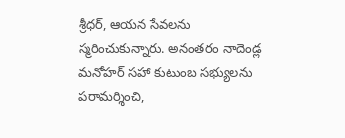శ్రీధర్, ఆయన సేవలను స్మరించుకున్నారు. అనంతరం నాదెండ్ల మనోహర్ సహా కుటుంబ సభ్యులను పరామర్శించి,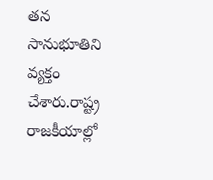తన సానుభూతిని వ్యక్తం చేశారు.రాష్ట్ర రాజకీయాల్లో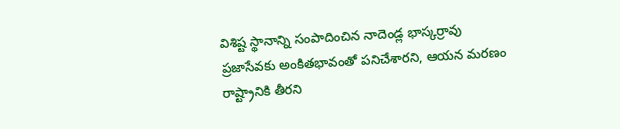విశిష్ట స్థానాన్ని సంపాదించిన నాదెండ్ల భాస్కర్రావు ప్రజాసేవకు అంకితభావంతో పనిచేశారని, ఆయన మరణం రాష్ట్రానికి తీరని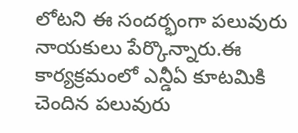లోటని ఈ సందర్భంగా పలువురు నాయకులు పేర్కొన్నారు.ఈ కార్యక్రమంలో ఎన్డీఏ కూటమికి చెందిన పలువురు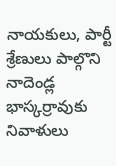నాయకులు, పార్టీ శ్రేణులు పాల్గొని నాదెండ్ల భాస్కర్రావుకు నివాళులు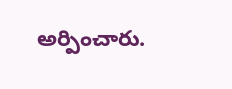అర్పించారు.